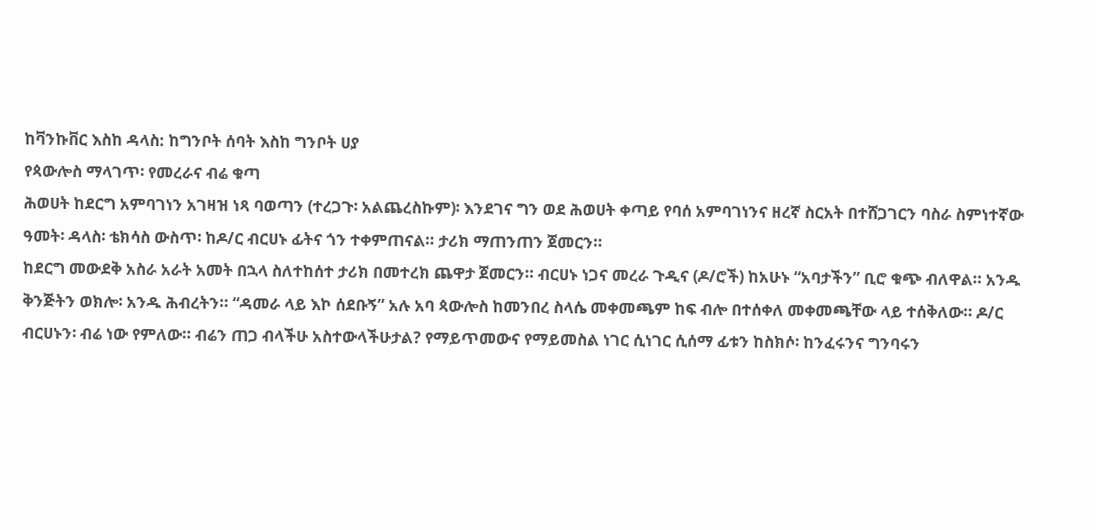ከቫንኩቨር እስከ ዳላስ: ከግንቦት ሰባት እስከ ግንቦት ሀያ
የጳውሎስ ማላገጥ፡ የመረራና ብሬ ቁጣ
ሕወሀት ከደርግ አምባገነን አገዛዝ ነጻ ባወጣን (ተረጋጉ፡ አልጨረስኩም)፡ እንደገና ግን ወደ ሕወሀት ቀጣይ የባሰ አምባገነንና ዘረኛ ስርአት በተሸጋገርን ባስራ ስምነተኛው ዓመት፡ ዳላስ፡ ቴክሳስ ውስጥ፡ ከዶ/ር ብርሀኑ ፊትና ጎን ተቀምጠናል። ታሪክ ማጠንጠን ጀመርን።
ከደርግ መውደቅ አስራ አራት አመት በኋላ ስለተከሰተ ታሪክ በመተረክ ጨዋታ ጀመርን። ብርሀኑ ነጋና መረራ ጉዲና (ዶ/ሮች) ከአሁኑ “አባታችን” ቢሮ ቁጭ ብለዋል። አንዱ ቅንጅትን ወክሎ፡ አንዱ ሕብረትን። “ዳመራ ላይ እኮ ሰደቡኝ” አሉ አባ ጳውሎስ ከመንበረ ስላሴ መቀመጫም ከፍ ብሎ በተሰቀለ መቀመጫቸው ላይ ተሰቅለው። ዶ/ር ብርሀኑን፡ ብሬ ነው የምለው። ብሬን ጠጋ ብላችሁ አስተውላችሁታል? የማይጥመውና የማይመስል ነገር ሲነገር ሲሰማ ፊቱን ከስክሶ፡ ከንፈሩንና ግንባሩን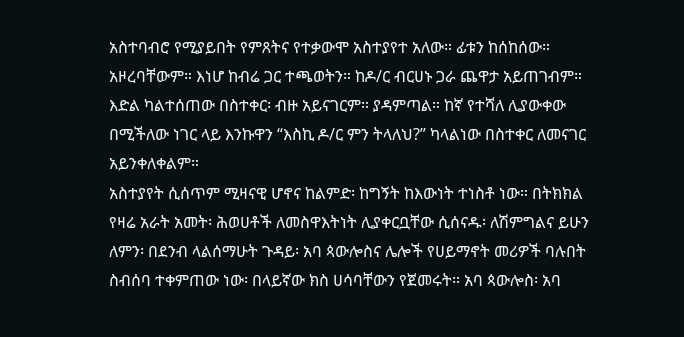አስተባብሮ የሚያይበት የምጸትና የተቃውሞ አስተያየተ አለው። ፊቱን ከሰከሰው። አዞረባቸውም። እነሆ ከብሬ ጋር ተጫወትን። ከዶ/ር ብርሀኑ ጋራ ጨዋታ አይጠገብም። እድል ካልተሰጠው በስተቀር፡ ብዙ አይናገርም። ያዳምጣል። ከኛ የተሻለ ሊያውቀው በሚችለው ነገር ላይ እንኩዋን “እስኪ ዶ/ር ምን ትላለህ?” ካላልነው በስተቀር ለመናገር አይንቀለቀልም።
አስተያየት ሲሰጥም ሚዛናዊ ሆኖና ከልምድ፡ ከግኝት ከእውነት ተነስቶ ነው። በትክክል የዛሬ አራት አመት፡ ሕወሀቶች ለመስዋእትነት ሊያቀርቧቸው ሲሰናዱ፡ ለሽምግልና ይሁን ለምን፡ በደንብ ላልሰማሁት ጉዳይ፡ አባ ጳውሎስና ሌሎች የሀይማኖት መሪዎች ባሉበት ስብሰባ ተቀምጠው ነው፡ በላይኛው ክስ ሀሳባቸውን የጀመሩት። አባ ጳውሎስ፡ አባ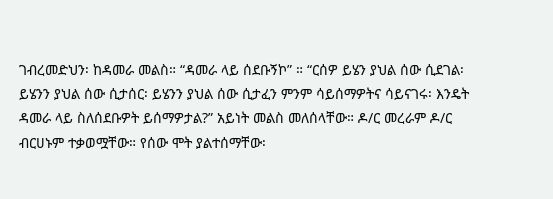ገብረመድህን፡ ከዳመራ መልስ። “ዳመራ ላይ ሰደቡኝኮ” ። “ርሰዎ ይሄን ያህል ሰው ሲደገል፡ ይሄንን ያህል ሰው ሲታሰር፡ ይሄንን ያህል ሰው ሲታፈን ምንም ሳይሰማዎትና ሳይናገሩ፡ እንዴት ዳመራ ላይ ስለሰደቡዎት ይሰማዎታል?” አይነት መልስ መለሰላቸው። ዶ/ር መረራም ዶ/ር ብርሀኑም ተቃወሟቸው። የሰው ሞት ያልተሰማቸው፡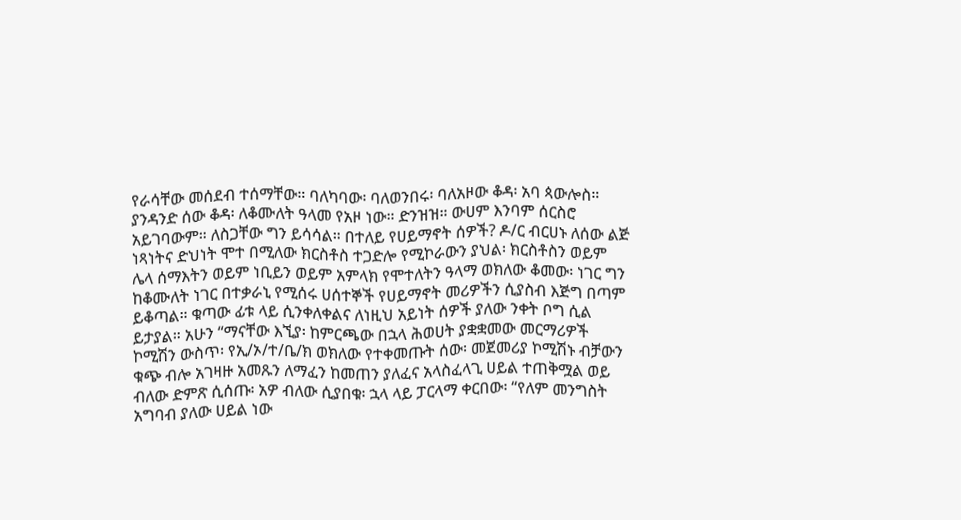የራሳቸው መሰደብ ተሰማቸው። ባለካባው፡ ባለወንበሩ፡ ባለአዞው ቆዳ፡ አባ ጳውሎስ።
ያንዳንድ ሰው ቆዳ፡ ለቆሙለት ዓላመ የአዞ ነው። ድንዝዝ። ውሀም እንባም ሰርስሮ አይገባውም። ለስጋቸው ግን ይሳሳል። በተለይ የሀይማኖት ሰዎች? ዶ/ር ብርሀኑ ለሰው ልጅ ነጻነትና ድህነት ሞተ በሚለው ክርስቶስ ተጋድሎ የሚኮራውን ያህል፡ ክርስቶስን ወይም ሌላ ሰማእትን ወይም ነቢይን ወይም አምላክ የሞተለትን ዓላማ ወክለው ቆመው፡ ነገር ግን ከቆሙለት ነገር በተቃራኒ የሚሰሩ ሀሰተኞች የሀይማኖት መሪዎችን ሲያስብ እጅግ በጣም ይቆጣል። ቁጣው ፊቱ ላይ ሲንቀለቀልና ለነዚህ አይነት ሰዎች ያለው ንቀት ቦግ ሲል ይታያል። አሁን “ማናቸው እኚያ፡ ከምርጫው በኋላ ሕወሀት ያቋቋመው መርማሪዎች ኮሚሽን ውስጥ፡ የኢ/ኦ/ተ/ቤ/ክ ወክለው የተቀመጡት ሰው፡ መጀመሪያ ኮሚሽኑ ብቻውን ቁጭ ብሎ አገዛዙ አመጹን ለማፈን ከመጠን ያለፈና አላስፈላጊ ሀይል ተጠቅሟል ወይ ብለው ድምጽ ሲሰጡ፡ አዎ ብለው ሲያበቁ፡ ኋላ ላይ ፓርላማ ቀርበው፡ “የለም መንግስት አግባብ ያለው ሀይል ነው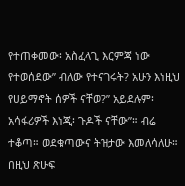የተጠቀመው፡ አስፈላጊ እርምጃ ነው የተወሰደው” ብለው የተናገሩት? አሁን እነዚህ የሀይማኖት ሰዎች ናቸወ?” አይደሉም፡ አሳፋሪዎች እነጂ፡ ጉዶች ናቸው”። ብሬ ተቆጣ። ወደቁጣውና ትዝታው እመለሳለሁ። በዚህ ጽሁፍ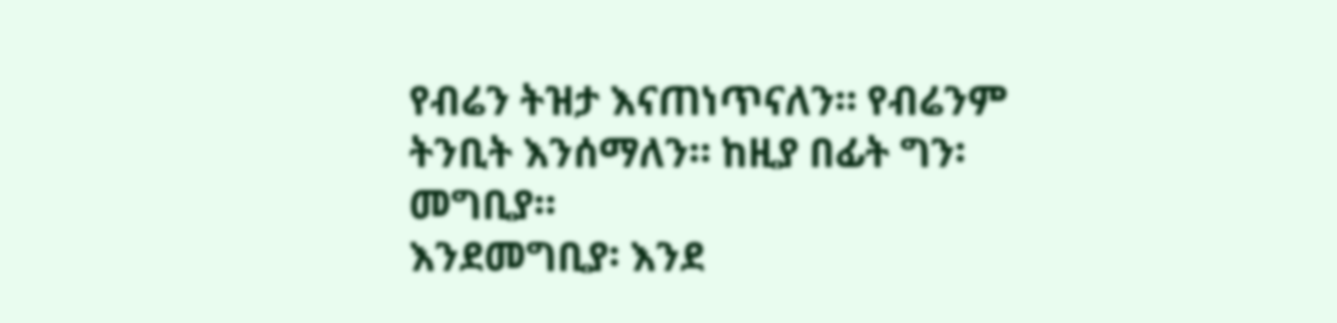የብሬን ትዝታ እናጠነጥናለን። የብሬንም ትንቢት እንሰማለን። ከዚያ በፊት ግን፡ መግቢያ።
እንደመግቢያ፡ እንደ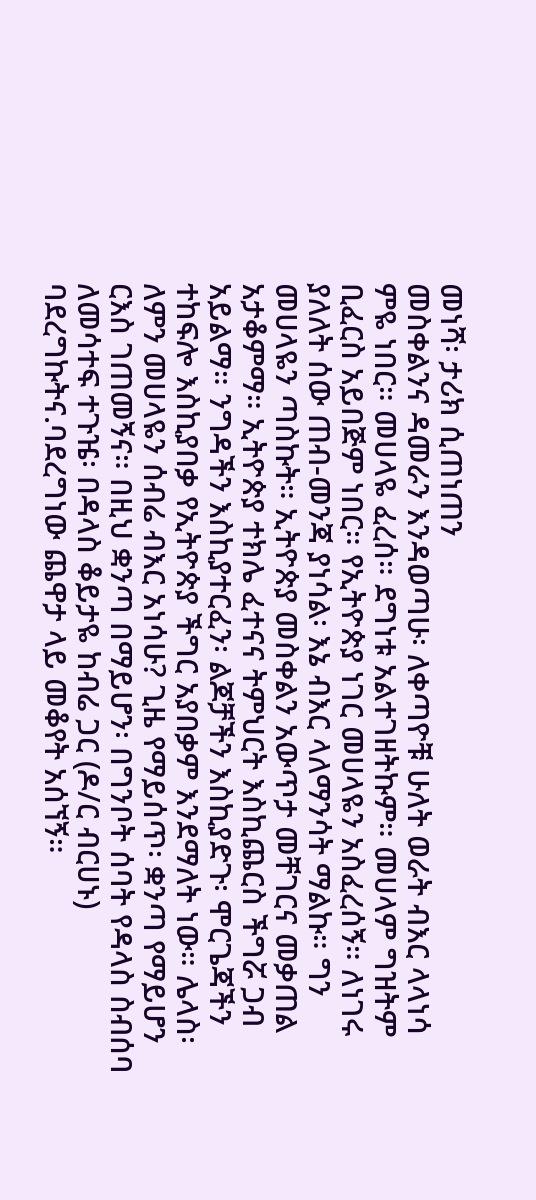መነሻ፡ ታሪክ ሲጠነጠን
መስቀልንና ዳመራን እንዳወጣሁ፡ ለቀጣዮቹ ሁለት ወራት ብእር ላላነሳ ምዬ ነበር። መሀላዬ ፈረሰ። ደግነቱ አልተገዘትኩም። መሀላም ግዝትም ቢፈርስ አይበጅም ነበር። የኢትዮጵያ ነገር መሀላዬን አስፈረሰኝ። ለነገሩ ያለለት ሰው ጠብ-መንጃ ያነሳል፡ እኔ ብእር ላለማንሳት ማልኩ። ግን መሀላዬን ጣስኩት። ኢትዮጵያ መስቀልን አውጥታ መቸገርና መቃጠል አታቆምማ። ኢትዮጵያ ተክሌ ፈተናና ትምህርት እስኪጨርስ ችግሯ ጋብ አይልማ። ንግዳችን እስኪያተርፈን፡ ልጆቻችን እስኪያድጉ፡ ሞርጌጃችን ተከፍሎ እስኪያበቃ የኢትዮጵያ ችግር አያበቃም እንደማለት ነው። ሌላስ፡ ለምን መሀላዬን ሰብሬ ብእር አነሳሁ? ጊዜ የማይሰጥ፡ ቋንጣ የማይሆን ርእስ ገጠመኝና። በዚህ ቋንጣ በማይሆን፡ በግንቦት ሰባት የዳላስ ስብሰባ ለመሳተፍ ተጉዤ፡ በዳላስ ቆይታዬ ከብሬ ጋር (ዶ/ር ብርሀኑ) ባደረግኩትና.ባደረግነው ጨዋታ ላይ መቆየት አሰኘኝ።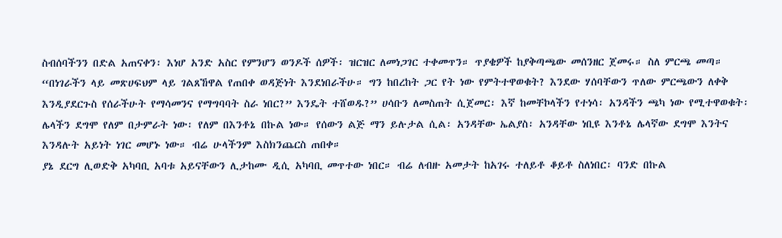ስብሰባችንን በድል አጠናቀን፡ እነሆ አንድ አስር የምንሆን ወንዶች ሰዎች፡ ዝርዝር ለመነጋገር ተቀመጥን። ጥያቄዎች ከያቅጣጫው መሰንዘር ጀመሩ። ስለ ምርጫ መጣ።
“በነገራችን ላይ መጽሀፍህም ላይ ገልጸኸዋል የጠበቀ ወዳጅነት እንደነበራችሁ። ግን ከበረከት ጋር የት ነው የምትተዋወቁት? እንደው ሃሰባቸውን ጥለው ምርጫውን ለቀቅ እንዲያደርጉስ የሰራችሁት የማሳመንና የማግባባት ስራ ነበር?” እንዴት ተሸወዱ?” ሀሳቡን ለመስጠት ሲጀመር፡ እኛ ከመቸኮላችን የተነሳ፡ አንዳችን ጫካ ነው የሚተዋወቁት፡ ሌላችን ደግሞ የለም በታምራት ነው፡ የለም በእንቶኔ በኩል ነው። የሰውን ልጅ ማን ይሉታል ሲል፡ አንዳቸው ኤልያስ፡ አንዳቸው ነቢዩ እንቶኔ ሌላኛው ደግሞ እንትና እንዳሉት አይነት ነገር መሆኑ ነው። ብሬ ሁላችንም እስክንጨርስ ጠበቀ።
ያኔ ደርግ ሊወድቅ አካባቢ አባቱ አይናቸውን ሊታከሙ ዲሲ አካባቢ መጥተው ነበር። ብሬ ለብዙ አመታት ከአገሩ ተለይቶ ቆይቶ ስለነበር፡ ባንድ በኩል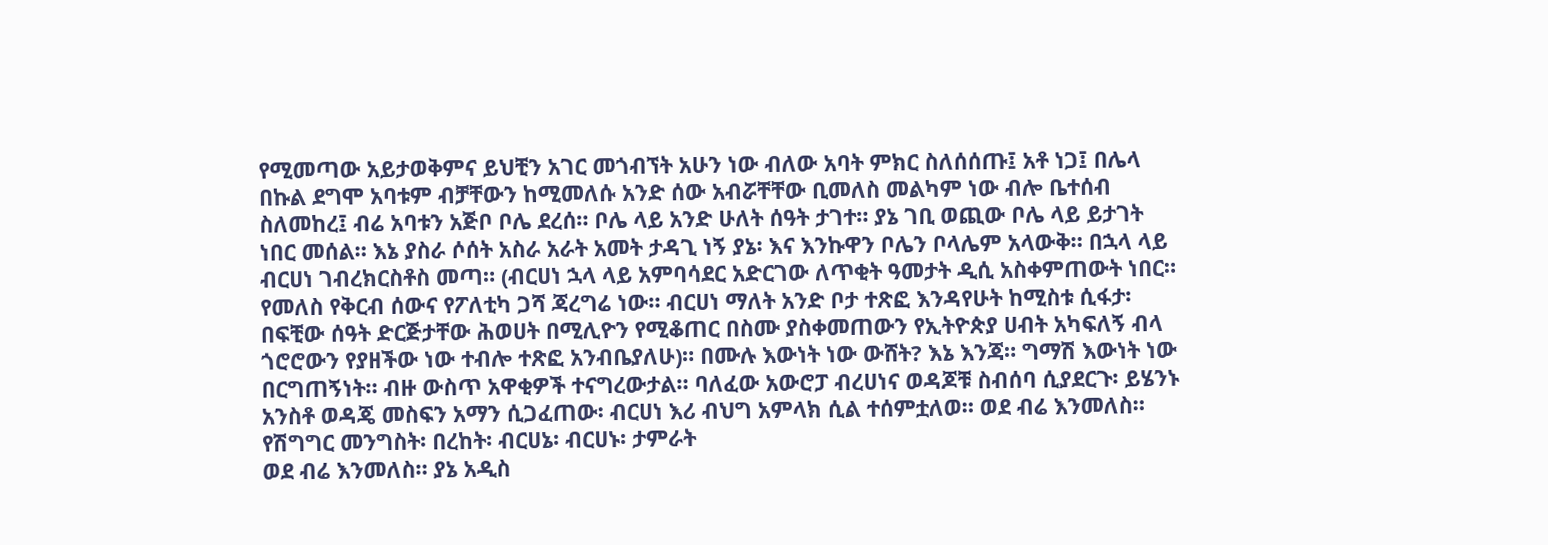የሚመጣው አይታወቅምና ይህቺን አገር መጎብኘት አሁን ነው ብለው አባት ምክር ስለሰሰጡ፤ አቶ ነጋ፤ በሌላ በኩል ደግሞ አባቱም ብቻቸውን ከሚመለሱ አንድ ሰው አብሯቸቸው ቢመለስ መልካም ነው ብሎ ቤተሰብ ስለመከረ፤ ብሬ አባቱን አጅቦ ቦሌ ደረሰ። ቦሌ ላይ አንድ ሁለት ሰዓት ታገተ። ያኔ ገቢ ወጪው ቦሌ ላይ ይታገት ነበር መሰል። እኔ ያስራ ሶሰት አስራ አራት አመት ታዳጊ ነኝ ያኔ፡ እና እንኩዋን ቦሌን ቦላሌም አላውቅ። በኋላ ላይ ብርሀነ ገብረክርስቶስ መጣ። (ብርሀነ ኋላ ላይ አምባሳደር አድርገው ለጥቂት ዓመታት ዲሲ አስቀምጠውት ነበር። የመለስ የቅርብ ሰውና የፖለቲካ ጋሻ ጃረግሬ ነው። ብርሀነ ማለት አንድ ቦታ ተጽፎ እንዳየሁት ከሚስቱ ሲፋታ፡ በፍቺው ሰዓት ድርጅታቸው ሕወሀት በሚሊዮን የሚቆጠር በስሙ ያስቀመጠውን የኢትዮጵያ ሀብት አካፍለኝ ብላ ጎሮሮውን የያዘችው ነው ተብሎ ተጽፎ አንብቤያለሁ)። በሙሉ እውነት ነው ውሸት? እኔ እንጃ። ግማሽ እውነት ነው በርግጠኝነት። ብዙ ውስጥ አዋቂዎች ተናግረውታል። ባለፈው አውሮፓ ብረሀነና ወዳጆቹ ስብሰባ ሲያደርጉ፡ ይሄንኑ አንስቶ ወዳጄ መስፍን አማን ሲጋፈጠው፡ ብርሀነ እሪ ብህግ አምላክ ሲል ተሰምቷለወ። ወደ ብሬ እንመለስ።
የሽግግር መንግስት፡ በረከት፡ ብርሀኔ፡ ብርሀኑ፡ ታምራት
ወደ ብሬ እንመለስ። ያኔ አዲስ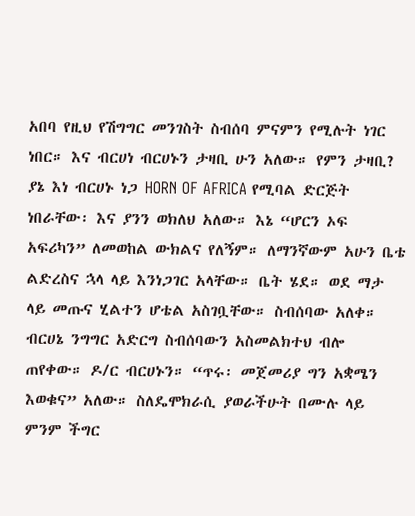አበባ የዚህ የሽግግር መንገስት ስብሰባ ምናምን የሚሉት ነገር ነበር። እና ብርሀነ ብርሀኑን ታዛቢ ሁን አለው። የምን ታዛቢ? ያኔ እነ ብርሀኑ ነጋ HORN OF AFRICA የሚባል ድርጅት ነበራቸው፡ እና ያንን ወክለህ አለው። እኔ “ሆርን ኦፍ አፍሪካን” ለመወከል ውክልና የለኝም። ለማንኛውም አሁን ቤቴ ልድረስና ኋላ ላይ እንነጋገር አላቸው። ቤት ሄደ። ወደ ማታ ላይ መጡና ሂልተን ሆቴል አስገቧቸው። ስብሰባው አለቀ። ብርሀኔ ንግግር አድርግ ስብሰባውን አስመልክተህ ብሎ ጠየቀው። ዶ/ር ብርሀኑን። “ጥሩ፡ መጀመሪያ ግን አቋሜን እወቁና” አለው። ስለዴሞክራሲ ያወራችሁት በሙሉ ላይ ምንም ችግር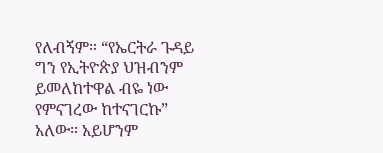የለብኝም። “የኤርትራ ጉዳይ ግን የኢትዮጵያ ህዝብንም ይመለከተዋል ብዬ ነው የምናገረው ከተናገርኩ” አለው። አይሆንም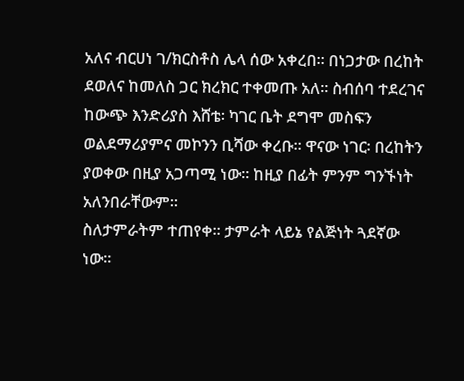አለና ብርሀነ ገ/ክርስቶስ ሌላ ሰው አቀረበ። በነጋታው በረከት ደወለና ከመለስ ጋር ክረክር ተቀመጡ አለ። ስብሰባ ተደረገና ከውጭ እንድሪያስ እሸቴ፡ ካገር ቤት ደግሞ መስፍን ወልደማሪያምና መኮንን ቢሻው ቀረቡ። ዋናው ነገር፡ በረከትን ያወቀው በዚያ አጋጣሚ ነው። ከዚያ በፊት ምንም ግንኙነት አለንበራቸውም።
ስለታምራትም ተጠየቀ። ታምራት ላይኔ የልጅነት ጓደኛው ነው።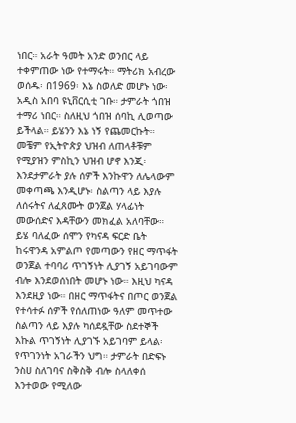ነበር። አራት ዓመት አንድ ወንበር ላይ ተቀምጠው ነው የተማሩት። ማትሪክ አብረው ወሰዱ፡ በ1969፡ እኔ ስወለድ መሆኑ ነው፡ አዲስ አበባ ዩኒቨርሲቲ ገቡ። ታምራት ጎበዝ ተማሪ ነበር። ስለዚህ ጎበዝ ሰባኪ ሊወጣው ይችላል። ይሄንን እኔ ነኝ የጨመርኩት። መቼም የኢትዮጵያ ህዝብ ለጠላቶቹም የሚያዝን ምስኪን ህዝብ ሆኖ እንጂ፡ እንደታምራት ያሉ ሰዎች እንኩዋን ለሌላውም መቀጣጫ እንዲሆኑ፡ ስልጣን ላይ እያሉ ለሰሩትና ለፈጸሙት ወንጀል ሃላፊነት መውሰድና እዳቸውን መክፈል አለባቸው። ይሄ ባለፈው ሰሞን የካናዳ ፍርድ ቤት ከሩዋንዳ አምልጦ የመጣውን የዘር ማጥፋት ወንጀል ተባባሪ ጥገኝነት ሊያገኝ አይገባውም ብሎ እንደወሰነበት መሆኑ ነው። እዚህ ካናዳ እንደዚያ ነው። በዘር ማጥፋትና በጦር ወንጀል የተሳተፉ ሰዎች የሰለጠነው ዓለም መጥተው ስልጣን ላይ እያሉ ካሰደዷቸው ስደተኞች እኩል ጥገኝነት ሊያገኙ አይገባም ይላል፡ የጥገንነት አገራችን ህግ። ታምራት በድፍኑ ንስሀ ስለገባና ስቅስቅ ብሎ ስላለቀሰ እንተወው የሚለው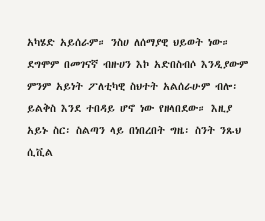አካሄድ አይሰራም። ንስሀ ለሰማያዊ ህይወት ነው። ደግሞም በመገናኛ ብዙሀን እኮ አድበስብሶ እንዲያውም ምንም አይነት ፖለቲካዊ ስህተት አልሰራሁም ብሎ፡ ይልቅስ እንደ ተበዳይ ሆኖ ነው የዘላበደው። እዚያ አይኑ ስር፡ ስልጣን ላይ በነበረበት ግዜ፡ ስንት ንጹህ ሲቪል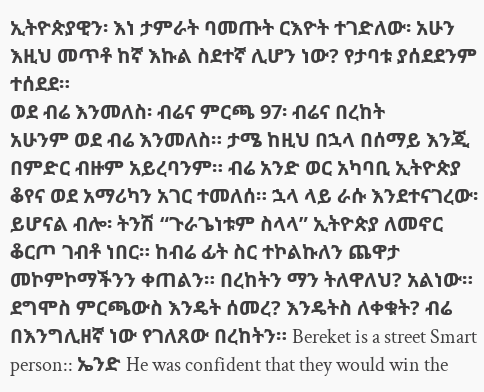ኢትዮጵያዊን፡ እነ ታምራት ባመጡት ርእዮት ተገድለው፡ አሁን እዚህ መጥቶ ከኛ እኩል ስደተኛ ሊሆን ነው? የታባቱ ያሰደደንም ተሰደደ።
ወደ ብሬ እንመለስ፡ ብሬና ምርጫ 97፡ ብሬና በረከት
አሁንም ወደ ብሬ እንመለስ። ታሜ ከዚህ በኋላ በሰማይ እንጂ በምድር ብዙም አይረባንም። ብሬ አንድ ወር አካባቢ ኢትዮጵያ ቆየና ወደ አማሪካን አገር ተመለሰ። ኋላ ላይ ራሱ እንደተናገረው፡ ይሆናል ብሎ፡ ትንሽ “ጉራጌነቱም ስላላ” ኢትዮጵያ ለመኖር ቆርጦ ገብቶ ነበር። ከብሬ ፊት ስር ተኮልኩለን ጨዋታ መኮምኮማችንን ቀጠልን። በረከትን ማን ትለዋለህ? አልነው። ደግሞስ ምርጫውስ እንዴት ሰመረ? እንዴትስ ለቀቁት? ብሬ በእንግሊዘኛ ነው የገለጸው በረከትን። Bereket is a street Smart person:: ኤንድ He was confident that they would win the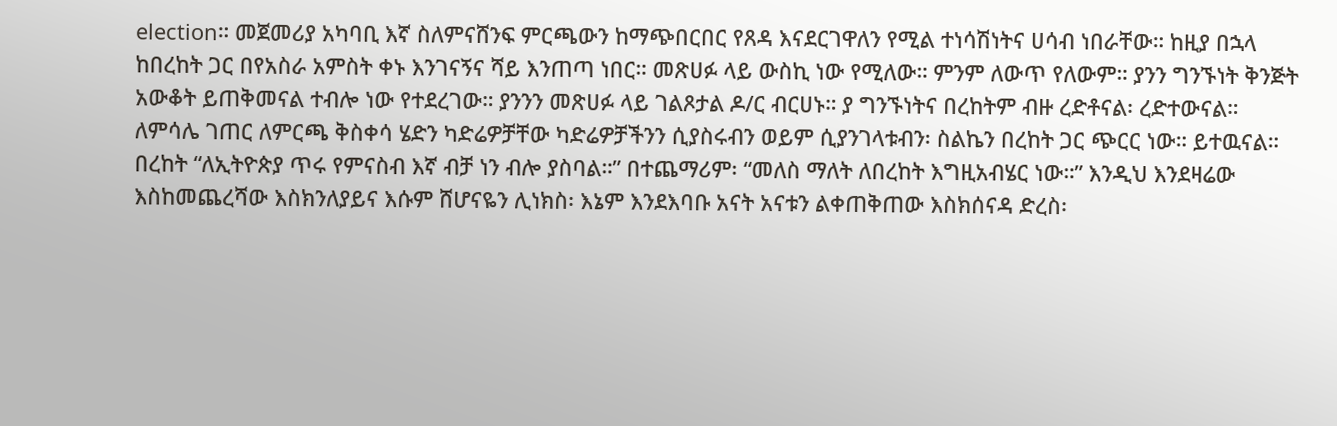election። መጀመሪያ አካባቢ እኛ ስለምናሸንፍ ምርጫውን ከማጭበርበር የጸዳ እናደርገዋለን የሚል ተነሳሽነትና ሀሳብ ነበራቸው። ከዚያ በኋላ ከበረከት ጋር በየአስራ አምስት ቀኑ እንገናኝና ሻይ እንጠጣ ነበር። መጽሀፉ ላይ ውስኪ ነው የሚለው። ምንም ለውጥ የለውም። ያንን ግንኙነት ቅንጅት አውቆት ይጠቅመናል ተብሎ ነው የተደረገው። ያንንን መጽሀፉ ላይ ገልጾታል ዶ/ር ብርሀኑ። ያ ግንኙነትና በረከትም ብዙ ረድቶናል፡ ረድተውናል። ለምሳሌ ገጠር ለምርጫ ቅስቀሳ ሄድን ካድሬዎቻቸው ካድሬዎቻችንን ሲያስሩብን ወይም ሲያንገላቱብን፡ ስልኬን በረከት ጋር ጭርር ነው። ይተዉናል።
በረከት “ለኢትዮጵያ ጥሩ የምናስብ እኛ ብቻ ነን ብሎ ያስባል።” በተጨማሪም፡ “መለስ ማለት ለበረከት እግዚአብሄር ነው።” እንዲህ እንደዛሬው እስከመጨረሻው እስክንለያይና እሱም ሸሆናዬን ሊነክስ፡ እኔም እንደእባቡ አናት አናቱን ልቀጠቅጠው እስክሰናዳ ድረስ፡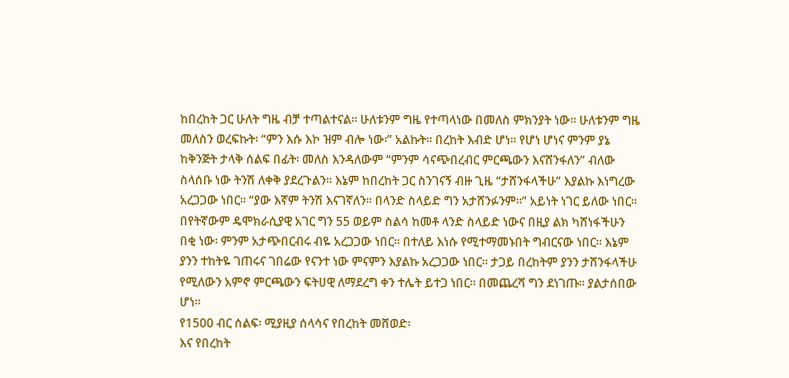ከበረከት ጋር ሁለት ግዜ ብቻ ተጣልተናል። ሁለቱንም ግዜ የተጣላነው በመለስ ምክንያት ነው። ሁለቱንም ግዜ መለስን ወረፍኩት፡ “ምን እሱ እኮ ዝም ብሎ ነው፡” አልኩት። በረከት እብድ ሆነ። የሆነ ሆነና ምንም ያኔ ከቅንጅት ታላቅ ሰልፍ በፊት፡ መለስ እንዳለውም “ምንም ሳናጭበረብር ምርጫውን እናሸንፋለን” ብለው ስላሰቡ ነው ትንሽ ለቀቅ ያደረጉልን። እኔም ከበረከት ጋር ስንገናኝ ብዙ ጊዜ “ታሸንፋላችሁ” እያልኩ እነግረው አረጋጋው ነበር። “ያው እኛም ትንሽ እናገኛለን። በላንድ ስላይድ ግን አታሸንፉንም።” አይነት ነገር ይለው ነበር። በየትኛውም ዴሞክራሲያዊ አገር ግን 55 ወይም ስልሳ ከመቶ ላንድ ስላይድ ነውና በዚያ ልክ ካሸነፋችሁን በቂ ነው፡ ምንም አታጭበርብሩ ብዬ አረጋጋው ነበር። በተለይ እነሱ የሚተማመኑበት ግብርናው ነበር። እኔም ያንን ተከትዬ ገጠሩና ገበሬው የናንተ ነው ምናምን እያልኩ አረጋጋው ነበር። ታጋይ በረከትም ያንን ታሸንፋላችሁ የሚለውን አምኖ ምርጫውን ፍትሀዊ ለማደረግ ቀን ተሌት ይተጋ ነበር። በመጨረሻ ግን ደነገጡ። ያልታሰበው ሆነ።
የ1500 ብር ሰልፍ፡ ሚያዚያ ሰላሳና የበረከት መሸወድ፡
እና የበረከት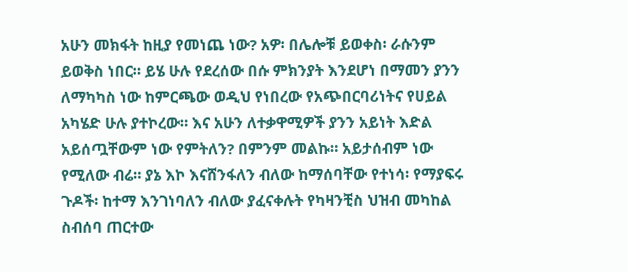አሁን መክፋት ከዚያ የመነጨ ነው? አዎ፡ በሌሎቹ ይወቀስ፡ ራሱንም ይወቅስ ነበር። ይሄ ሁሉ የደረሰው በሱ ምክንያት እንደሆነ በማመን ያንን ለማካካስ ነው ከምርጫው ወዲህ የነበረው የአጭበርባሪነትና የሀይል አካሄድ ሁሉ ያተኮረው። እና አሁን ለተቃዋሚዎች ያንን አይነት እድል አይሰጧቸውም ነው የምትለን? በምንም መልኩ። አይታሰብም ነው የሚለው ብሬ። ያኔ እኮ እናሸንፋለን ብለው ከማሰባቸው የተነሳ፡ የማያፍሩ ጉዶች፡ ከተማ እንገነባለን ብለው ያፈናቀሉት የካዛንቺስ ህዝብ መካከል ስብሰባ ጠርተው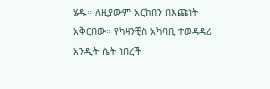ሄዱ። ለዚያውም አርከበን በእጩነት አቅርበው። የካዛንቺስ አካባቢ ተወዳዳሪ አንዲት ሴት ነበረች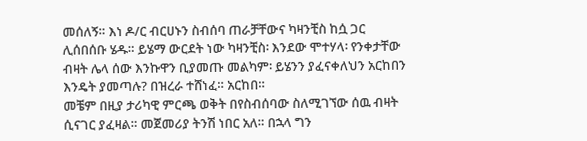መሰለኝ። እነ ዶ/ር ብርሀኑን ስብሰባ ጠራቻቸውና ካዛንቺስ ከሷ ጋር ሊሰበሰቡ ሄዱ። ይሄማ ውርደት ነው ካዛንቺስ፡ እንደው ሞተሃላ፡ የንቀታቸው ብዛት ሌላ ሰው እንኩዋን ቢያመጡ መልካም፡ ይሄንን ያፈናቀለህን አርከበን እንዴት ያመጣሉ? በዝረራ ተሸነፈ። አርከበ።
መቼም በዚያ ታሪካዊ ምርጫ ወቅት በየስብሰባው ስለሚገኘው ሰዉ ብዛት ሲናገር ያፈዛል። መጀመሪያ ትንሽ ነበር አለ። በኋላ ግን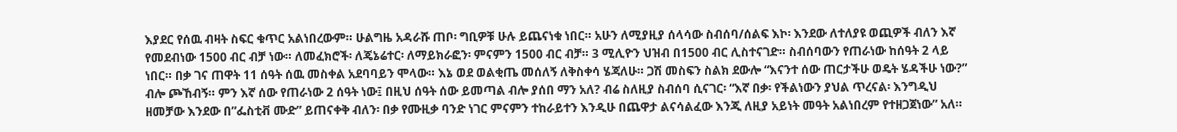እያደር የሰዉ ብዛት ስፍር ቁጥር አልነበረውም። ሁልግዜ አዳራሹ ጠቦ፡ ግቢዎቹ ሁሉ ይጨናነቁ ነበር። አሁን ለሚያዚያ ሰላሳው ስብሰባ/ሰልፍ እኮ፡ እንደው ለተለያዩ ወጪዎች ብለን እኛ የመደብነው 1500 ብር ብቻ ነው። ለመፈክሮች፡ ለጄኔሬተር፡ ለማይክራፎን፡ ምናምን 1500 ብር ብቻ። 3 ሚሊዮን ህዝብ በ1500 ብር ሊስተናገድ። ስብሰባውን የጠራነው ከሰዓት 2 ላይ ነበር። በቃ ገና ጠዋት 11 ሰዓት ሰዉ መስቀል አደባባይን ሞላው። እኔ ወደ ወልቂጤ መሰለኝ ለቅስቀሳ ሄጃለሁ። ጋሽ መስፍን ስልክ ደውሎ “እናንተ ሰው ጠርታችሁ ወዴት ሄዳችሁ ነው?” ብሎ ጮኸብኝ። ምን እኛ ሰው የጠራነው 2 ሰዓት ነው፤ በዚህ ሰዓት ሰው ይመጣል ብሎ ያሰበ ማን አለ? ብሬ ስለዚያ ስብሰባ ሲናገር፡ “እኛ በቃ፡ የችልነውን ያህል ጥረናል፡ እንግዲህ ዘመቻው እንደው በ”ፌስቲቭ ሙድ” ይጠናቀቅ ብለን፡ በቃ የሙዚቃ ባንድ ነገር ምናምን ተከራይተን እንዲሁ በጨዋታ ልናሳልፈው እንጂ ለዚያ አይነት መዓት አልነበረም የተዘጋጀነው” አለ።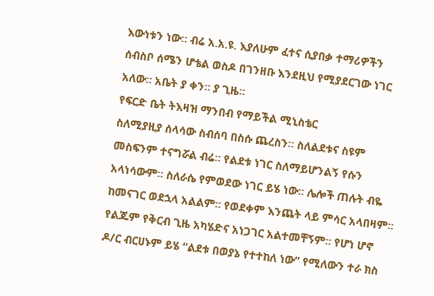እውነቱን ነው። ብሬ አ.አ.ዩ. እያለሁም ፈተና ሲያበቃ ተማሪዎችን ሰብስቦ ሰሜን ሆቴል ወስዶ በገንዘቡ እንደዚህ የሚያደርገው ነገር አለው። አቤት ያ ቀን። ያ ጊዜ።
የፍርድ ቤት ትእዛዝ ማንበብ የማይችል ሚኒስቴር
ስለሚያዚያ ሰላሳው ስብሰባ በስሱ ጨረስን። ስለልደቱና ስዩም መስፍንም ተናግሯል ብሬ። የልደቱ ነገር ስለማይሆንልኝ የሱን አላነሳውም። ስለራሴ የምወደው ነገር ይሄ ነው። ሌሎች ጠሉት ብዬ ከመናገር ወደኋላ አልልም። የወደቀም እንጨት ላይ ምሳር አላበዛም። የልጁም የቅርብ ጊዜ አካሄድና አነጋገር አልተመቸኝም። የሆነ ሆኖ ዶ/ር ብርሀኑም ይሄ “ልደቱ በወያኔ የተተከለ ነው” የሚለውን ተራ ክስ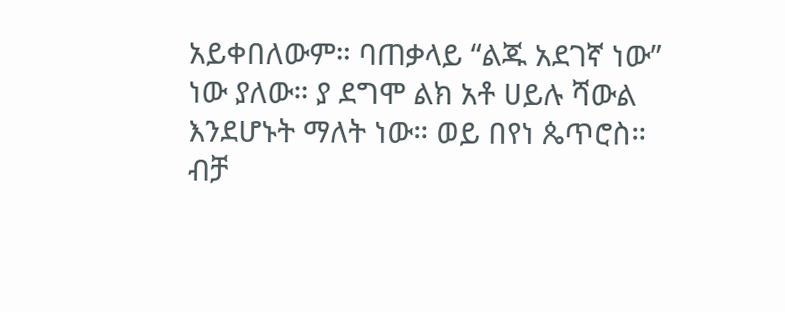አይቀበለውም። ባጠቃላይ “ልጁ አደገኛ ነው” ነው ያለው። ያ ደግሞ ልክ አቶ ሀይሉ ሻውል እንደሆኑት ማለት ነው። ወይ በየነ ጴጥሮስ። ብቻ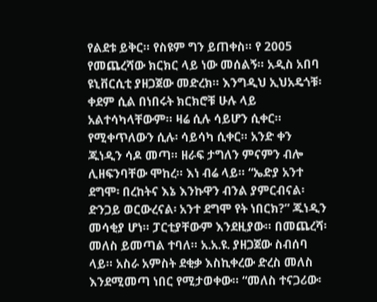የልደቱ ይቅር። የስዩም ግን ይጠቀስ። የ 2005 የመጨረሻው ክርክር ላይ ነው መሰልኝ። አዲስ አበባ ዩኒቨርሲቲ ያዘጋጀው መድረክ። እንግዲህ ኢህአዴጎቹ፡ ቀደም ሲል በነበሩት ክርክሮቹ ሁሉ ላይ አልተሳካላቸውም። ዛሬ ሲሉ ሳይሆን ሲቀር። የሚቀጥለውን ሲሉ፡ ሳይሳካ ሲቀር። አንድ ቀን ጁነዲን ሳዶ መጣ። ዘራፍ ታግለን ምናምን ብሎ ሊዘፍንባቸው ሞከረ። እነ ብሬ ላይ። “ኤድያ አንተ ደግሞ፡ በረከትና እኔ እንኩዋን ብንል ያምርብናል፡ ድንጋይ ወርውረናል፡ አንተ ደግሞ የት ነበርክ?” ጁነዲን መሳቂያ ሆነ። ፓርቲያቸውም እንደዚያው። በመጨረሻ፡ መለስ ይመጣል ተባለ። አ.አ.ዩ. ያዘጋጀው ስብሰባ ላይ። አስራ አምስት ደቂቃ እስኪቀረው ድረስ መለስ እንደሚመጣ ነበር የሚታወቀው። “መለስ ተናጋሪው፡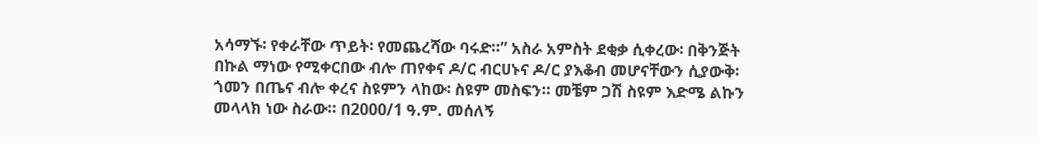አሳማኙ፡ የቀራቸው ጥይት፡ የመጨረሻው ባሩድ።” አስራ አምስት ደቂቃ ሲቀረው፡ በቅንጅት በኩል ማነው የሚቀርበው ብሎ ጠየቀና ዶ/ር ብርሀኑና ዶ/ር ያእቆብ መሆናቸውን ሲያውቅ፡ ጎመን በጤና ብሎ ቀረና ስዩምን ላከው፡ ስዩም መስፍን። መቼም ጋሽ ስዩም እድሜ ልኩን መላላክ ነው ስራው። በ2000/1 ዓ.ም. መሰለኝ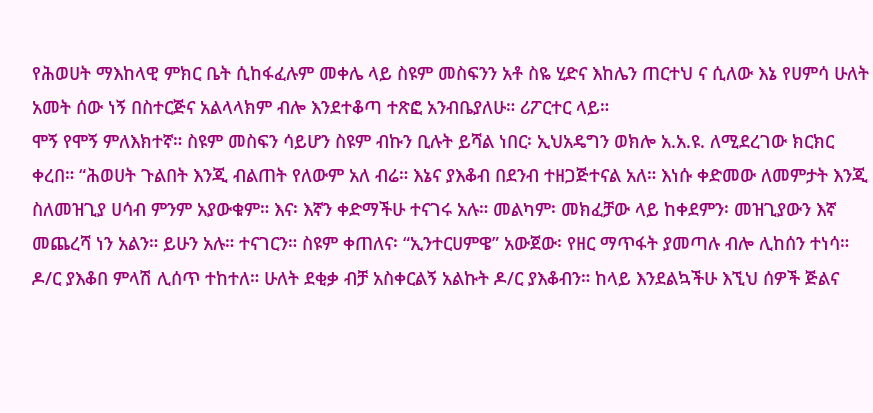የሕወሀት ማእከላዊ ምክር ቤት ሲከፋፈሉም መቀሌ ላይ ስዩም መስፍንን አቶ ስዬ ሂድና እከሌን ጠርተህ ና ሲለው እኔ የሀምሳ ሁለት አመት ሰው ነኝ በስተርጅና አልላላክም ብሎ እንደተቆጣ ተጽፎ አንብቤያለሁ። ሪፖርተር ላይ።
ሞኝ የሞኝ ምለእክተኛ። ስዩም መስፍን ሳይሆን ስዩም ብኩን ቢሉት ይሻል ነበር፡ ኢህአዴግን ወክሎ አ.አ.ዩ. ለሚደረገው ክርክር ቀረበ። “ሕወሀት ጉልበት እንጂ ብልጠት የለውም አለ ብሬ። እኔና ያእቆብ በደንብ ተዘጋጅተናል አለ። እነሱ ቀድመው ለመምታት እንጂ ስለመዝጊያ ሀሳብ ምንም አያውቁም። እና፡ እኛን ቀድማችሁ ተናገሩ አሉ። መልካም፡ መክፈቻው ላይ ከቀደምን፡ መዝጊያውን እኛ መጨረሻ ነን አልን። ይሁን አሉ። ተናገርን። ስዩም ቀጠለና፡ “ኢንተርሀምዌ” አውጀው፡ የዘር ማጥፋት ያመጣሉ ብሎ ሊከሰን ተነሳ። ዶ/ር ያእቆበ ምላሽ ሊሰጥ ተከተለ። ሁለት ደቂቃ ብቻ አስቀርልኝ አልኩት ዶ/ር ያእቆብን። ከላይ እንደልኳችሁ እኚህ ሰዎች ጅልና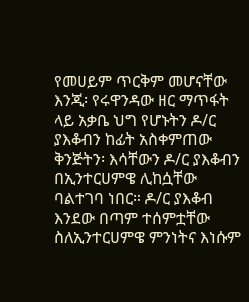የመሀይም ጥርቅም መሆናቸው እንጂ፡ የሩዋንዳው ዘር ማጥፋት ላይ አቃቤ ህግ የሆኑትን ዶ/ር ያእቆብን ከፊት አስቀምጠው ቅንጅትን፡ እሳቸውን ዶ/ር ያእቆብን በኢንተርሀምዌ ሊከሷቸው ባልተገባ ነበር። ዶ/ር ያእቆብ እንደው በጣም ተሰምቷቸው ስለኢንተርሀምዌ ምንነትና እነሱም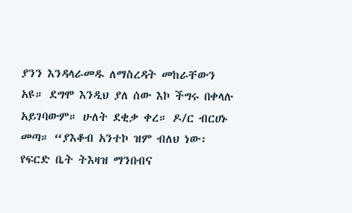ያንን እንዳላራመዱ ለማስረዳት መከራቸውን አዩ። ደግሞ እንዲህ ያለ ሰው እኮ ችግሩ በቀላሉ አይገባውም። ሁለት ደቂቃ ቀረ። ዶ/ር ብርሀኑ መጣ። “ያእቆብ አንተኮ ዝም ብለህ ነው፡ የፍርድ ቤት ትእዛዝ ማንበብና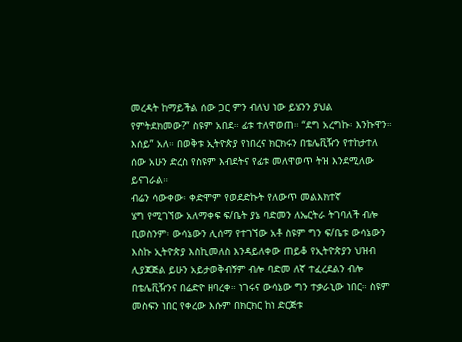መረዳት ከማይችል ሰው ጋር ምን ብለህ ነው ይሄንን ያህል የምትደክመው?” ስዩም አበደ። ፊቱ ተለዋወጠ። “ደግ አረግኩ፡ እንኩዋን። እሰይ” አለ። በወቅቱ ኢትዮጵያ የነበረና ክርክሩን በቴሌቪዥን የተከታተለ ሰው አሁን ድረስ የስዩም እብደትና የፊቱ መለዋወጥ ትዝ እንደሚለው ይናገራል።
ብሬን ሳውቀው፡ ቀድሞም የወደድኩት የለውጥ መልእክተኛ
ሄግ የሚገኘው አለማቀፍ ፍ/ቤት ያኔ ባድመን ለኤርትራ ትገባለች ብሎ ቢወስንም፡ ውሳኔውን ሊሰማ የተገኘው አቶ ስዩም ግን ፍ/ቤቱ ውሳኔውን እስኩ ኢትዮጵያ እስኪመለስ እንዳይለቀው ጠይቆ የኢትዮጵያን ህዝብ ሊያጃጅል ይሁን አይታወቅብኝም ብሎ ባድመ ለኛ ተፈረደልን ብሎ በቴሌቪዥንና በሬድዮ ዘባረቀ። ነገሩና ውሳኔው ግን ተቃራኒው ነበር። ስዩም መስፍን ነበር የቀረው እሱም በክርክር ከነ ድርጅቱ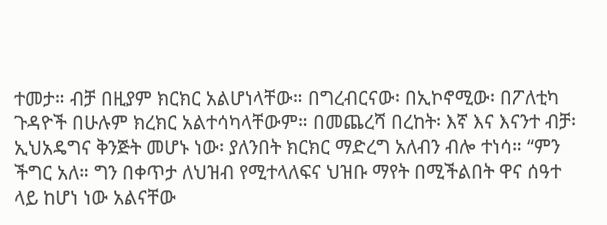ተመታ። ብቻ በዚያም ክርክር አልሆነላቸው። በግረብርናው፡ በኢኮኖሚው፡ በፖለቲካ ጉዳዮች በሁሉም ክረክር አልተሳካላቸውም። በመጨረሻ በረከት፡ እኛ እና እናንተ ብቻ፡ ኢህአዴግና ቅንጅት መሆኑ ነው፡ ያለንበት ክርክር ማድረግ አለብን ብሎ ተነሳ። “ምን ችግር አለ። ግን በቀጥታ ለህዝብ የሚተላለፍና ህዝቡ ማየት በሚችልበት ዋና ሰዓተ ላይ ከሆነ ነው አልናቸው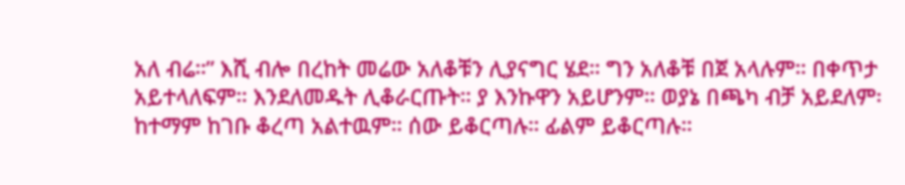አለ ብሬ።” እሺ ብሎ በረከት መሬው አለቆቹን ሊያናግር ሄደ። ግን አለቆቹ በጀ አላሉም። በቀጥታ አይተላለፍም። እንደለመዱት ሊቆራርጡት። ያ እንኩዋን አይሆንም። ወያኔ በጫካ ብቻ አይደለም፡ ከተማም ከገቡ ቆረጣ አልተዉም። ሰው ይቆርጣሉ። ፊልም ይቆርጣሉ።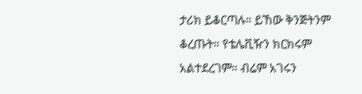ታሪክ ይቆርጣሉ። ይኸው ቅንጅትንም ቆረጡት። የቴሌቪዥን ክርክሩም አልተደረገም። ብሬም አገሩን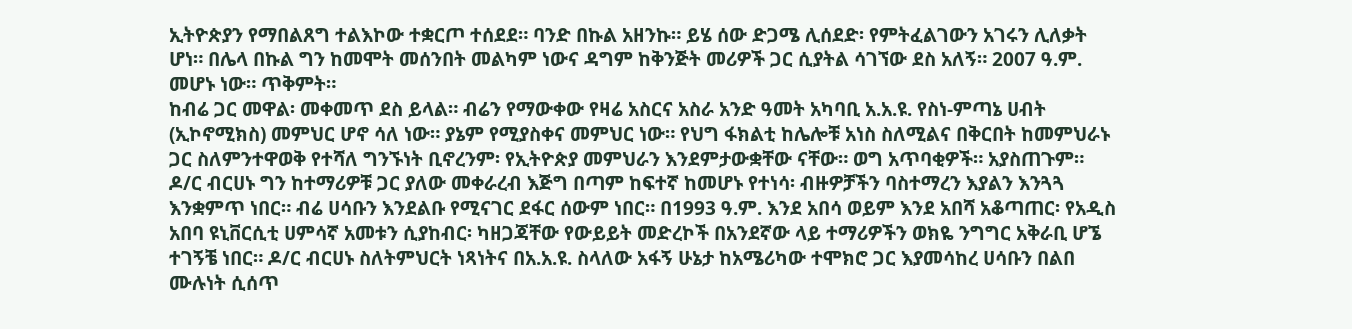ኢትዮጵያን የማበልጸግ ተልእኮው ተቋርጦ ተሰደደ። ባንድ በኩል አዘንኩ። ይሄ ሰው ድጋሜ ሊሰደድ፡ የምትፈልገውን አገሩን ሊለቃት ሆነ። በሌላ በኩል ግን ከመሞት መሰንበት መልካም ነውና ዳግም ከቅንጅት መሪዎች ጋር ሲያትል ሳገኘው ደስ አለኝ። 2007 ዓ.ም. መሆኑ ነው። ጥቅምት።
ከብሬ ጋር መዋል፡ መቀመጥ ደስ ይላል። ብሬን የማውቀው የዛሬ አስርና አስራ አንድ ዓመት አካባቢ አ.አ.ዩ. የስነ-ምጣኔ ሀብት (ኢኮኖሚክስ) መምህር ሆኖ ሳለ ነው። ያኔም የሚያስቀና መምህር ነው። የህግ ፋክልቲ ከሌሎቹ አነስ ስለሚልና በቅርበት ከመምህራኑ ጋር ስለምንተዋወቅ የተሻለ ግንኙነት ቢኖረንም፡ የኢትዮጵያ መምህራን እንደምታውቋቸው ናቸው። ወግ አጥባቂዎች። አያስጠጉም። ዶ/ር ብርሀኑ ግን ከተማሪዎቹ ጋር ያለው መቀራረብ እጅግ በጣም ከፍተኛ ከመሆኑ የተነሳ፡ ብዙዎቻችን ባስተማረን እያልን እንጓጓ እንቋምጥ ነበር። ብሬ ሀሳቡን እንደልቡ የሚናገር ደፋር ሰውም ነበር። በ1993 ዓ.ም. እንደ አበሳ ወይም እንደ አበሻ አቆጣጠር፡ የአዲስ አበባ ዩኒቨርሲቲ ሀምሳኛ አመቱን ሲያከብር፡ ካዘጋጃቸው የውይይት መድረኮች በአንደኛው ላይ ተማሪዎችን ወክዬ ንግግር አቅራቢ ሆኜ ተገኝቼ ነበር። ዶ/ር ብርሀኑ ስለትምህርት ነጻነትና በአ.አ.ዩ. ስላለው አፋኝ ሁኔታ ከአሜሪካው ተሞክሮ ጋር እያመሳከረ ሀሳቡን በልበ ሙሉነት ሲሰጥ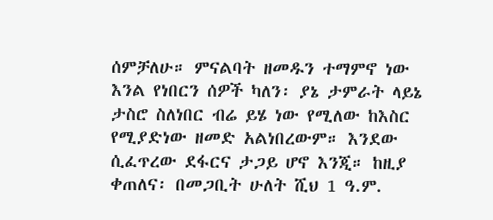ሰምቻለሁ። ምናልባት ዘመዱን ተማምኖ ነው እንል የነበርን ሰዎች ካለን፡ ያኔ ታምራት ላይኔ ታስሮ ስለነበር ብሬ ይሄ ነው የሚለው ከእስር የሚያድነው ዘመድ አልነበረውም። እንደው ሲፈጥረው ደፋርና ታጋይ ሆኖ እንጂ። ከዚያ ቀጠለና፡ በመጋቢት ሁለት ሺህ 1 ዓ.ም.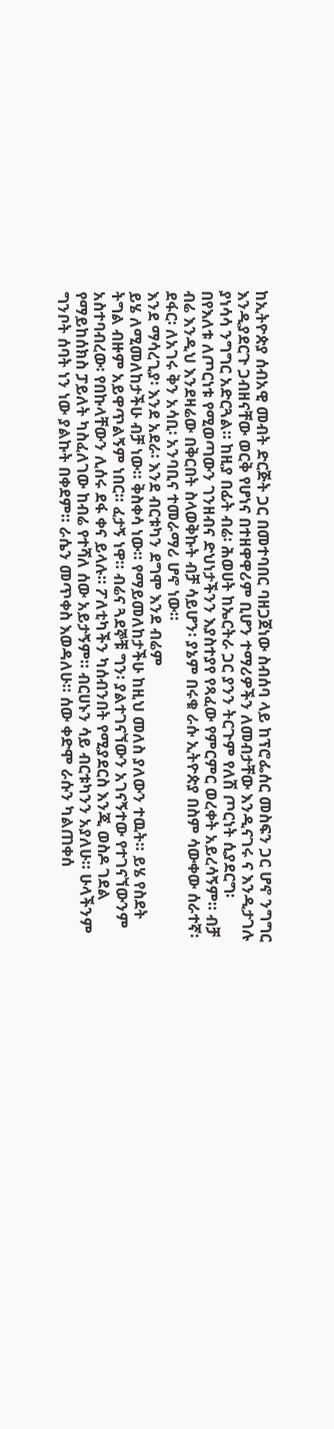ከኢትዮጵያ ሰብአዊ መብት ድርጅት ጋር በመተባበር ባዘጋጀነው ስብሰባ ላይ ከፕሮፌሰር መስፍን ጋር ሆኖ ንግግር እንዲያደርጉ ጋብዘናቸው ወርቅ የሆነና በተዘዋዋሪም ቢሆን ተማሪዎችን ለመብታቸው እንዲናገሩ ና እንዲታገሉ ያነሳሳ ንግግር አድርጓል። ከዚያ በፊት ብሬ፡ ሕወሀት ከኤርትራ ጋር ያንን ትርጉም የለሽ ጦርነት ሲያደርግ፡ በየእለቱ ለጦርነቱ የሚወጣውን ገንዘብና ድህነታችንን እያስተያየ የጻፈው የምርምር ወረቀት አይረሳኝም። ብቻ ብሬ እንዲህ እንደዛሬው በቅርበት ስላወቅኩት ብቻ ሳይሆን፡ ያኔም በሩቁ ራሱ ኢትዮጵያ በስም ሳውቀው ሰራተኛ፡ ደፋር፡ ለአገሩ ቅን አሳቢ፡ አንባቢና ተመራማሪ ሆኖ ነው።
እንደ ማሳረጊያ፡ እንደ አደራ፡ እንደ ብርቱካን ደግሞ እንደ ብሬም
ይሄ ለሚመለከታችሁ ብቻ ነው። ቅስቀሳ ነው። የማይመለከታችሁ ከዚህ መለስ ያለውን ተዉት። ይሄ የስደት ትግል ብዙም አይዋጥልኝም ነበር። ፈታኝ ነዋ። ብሬና ጓደኞቹ ግን፡ ያልተገናኘውን አገናኝተው የተገናኘውንም አስተባብረው፡ የበኩላቸውን ሊሰሩ ደፋ ቀና ይላሉ። ፖለቲካችን ካሰብንበት የሚያደርስ እንጂ ወስዶ ገደል የማይከሰክስ ፓይለት ካስፈለገው ከብሬ የተሻለ ሰው አይታኝም። ብርሀኑን ሳይ ብርቱካንን አያለሁ። ሁላችንም ግንቦት ሰባት ነን ነው ያልኩት በቀደም። ራሴን መጥቀስ እወዳለሁ። ሰው ቀድሞ ራሱን ካልጠቀሰ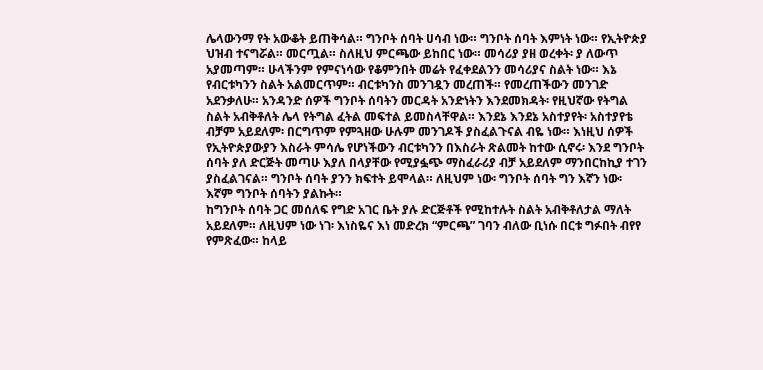ሌላውንማ የት አውቆት ይጠቅሳል። ግንቦት ሰባት ሀሳብ ነው። ግንቦት ሰባት እምነት ነው። የኢትዮጵያ ህዝብ ተናግሯል። መርጧል። ስለዚህ ምርጫው ይከበር ነው። መሳሪያ ያዘ ወረቀት፡ ያ ለውጥ አያመጣም። ሁላችንም የምናነሳው የቆምንበት መሬት የፈቀደልንን መሳሪያና ስልት ነው። እኔ የብርቱካንን ስልት አልመርጥም። ብርቱካንስ መንገዷን መረጠች። የመረጠችውን መንገድ አደንቃለሁ። አንዳንድ ሰዎች ግንቦት ሰባትን መርዳት አንድነትን እንደመክዳት፡ የዚህኛው የትግል ስልት አብቅቶለት ሌላ የትግል ፈትል መፍተል ይመስላቸዋል። እንደኔ እንደኔ አስተያየት፡ አስተያየቴ ብቻም አይደለም፡ በርግጥም የምጓዘው ሁሉም መንገዶች ያስፈልጉናል ብዬ ነው። እነዚህ ሰዎች የኢትዮጵያውያን እስራት ምሳሌ የሆነችውን ብርቱካንን በእስራት ጽልመት ከተው ሲኖሩ፡ እንደ ግንቦት ሰባት ያለ ድርጅት መጣሁ እያለ በላያቸው የሚያፏጭ ማስፈራሪያ ብቻ አይደለም ማንበርከኪያ ተገን ያስፈልገናል። ግንቦት ሰባት ያንን ክፍተት ይሞላል። ለዚህም ነው፡ ግንቦት ሰባት ግን እኛን ነው፡ እኛም ግንቦት ሰባትን ያልኩት።
ከግንቦት ሰባት ጋር መሰለፍ የግድ አገር ቤት ያሉ ድርጅቶች የሚከተሉት ስልት አብቅቶለታል ማለት አይደለም። ለዚህም ነው ነገ፡ እነስዬና እነ መድረክ “ምርጫ” ገባን ብለው ቢነሱ በርቱ ግፉበት ብየየ የምጽፈው። ከላይ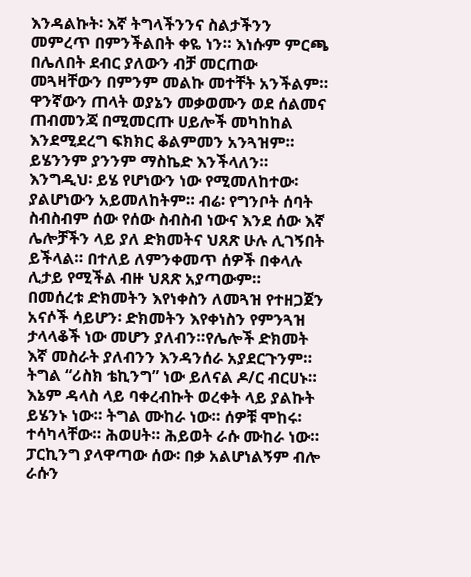እንዳልኩት፡ እኛ ትግላችንንና ስልታችንን መምረጥ በምንችልበት ቀዬ ነን። እነሱም ምርጫ በሌለበት ደብር ያለውን ብቻ መርጠው መጓዛቸውን በምንም መልኩ መተቸት አንችልም። ዋንኛውን ጠላት ወያኔን መቃወሙን ወደ ሰልመና ጠብመንጃ በሚመርጡ ሀይሎች መካከከል እንደሚደረግ ፍክክር ቆልምመን አንጓዝም። ይሄንንም ያንንም ማስኬድ እንችላለን። እንግዲህ፡ ይሄ የሆነውን ነው የሚመለከተው፡ ያልሆነውን አይመለከትም። ብሬ፡ የግንቦት ሰባት ስብስብም ሰው የሰው ስብስብ ነውና እንደ ሰው እኛ ሌሎቻችን ላይ ያለ ድክመትና ህጸጽ ሁሉ ሊገኝበት ይችላል። በተለይ ለምንቀመጥ ሰዎች በቀላሉ ሊታይ የሚችል ብዙ ህጸጽ አያጣውም።
በመሰረቱ ድክመትን እየነቀስን ለመጓዝ የተዘጋጀን አናሶች ሳይሆን፡ ድክመትን እየቀነስን የምንጓዝ ታላላቆች ነው መሆን ያለብን።የሌሎች ድክመት እኛ መስራት ያለብንን እንዳንሰራ አያደርጉንም። ትግል “ሪስክ ቴኪንግ” ነው ይለናል ዶ/ር ብርሀኑ። እኔም ዳላስ ላይ ባቀረብኩት ወረቀት ላይ ያልኩት ይሄንኑ ነው። ትግል ሙከራ ነው። ሰዎቹ ሞከሩ፡ ተሳካላቸው። ሕወሀት። ሕይወት ራሱ ሙከራ ነው። ፓርኪንግ ያላዋጣው ሰው፡ በቃ አልሆነልኝም ብሎ ራሱን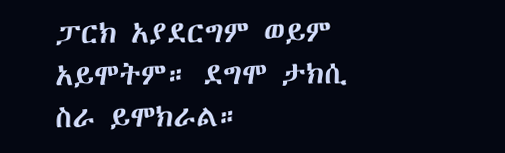ፓርክ አያደርግም ወይም አይሞትም። ደግሞ ታክሲ ስራ ይሞክራል።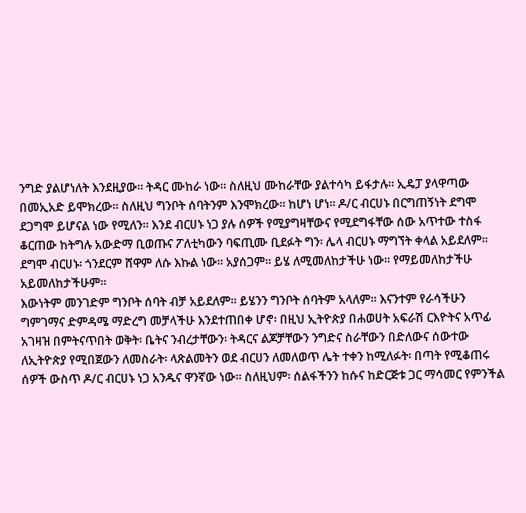ንግድ ያልሆነለት እንደዚያው። ትዳር ሙከራ ነው። ስለዚህ ሙከራቸው ያልተሳካ ይፋታሉ። ኢዴፓ ያላዋጣው በመኢአድ ይሞክረው። ስለዚህ ግንቦት ሰባትንም እንሞክረው። ከሆነ ሆነ። ዶ/ር ብርሀኑ በርግጠኝነት ደግሞ ደጋግሞ ይሆናል ነው የሚለን። እንደ ብርሀኑ ነጋ ያሉ ሰዎች የሚያግዛቸውና የሚደግፋቸው ሰው አጥተው ተስፋ ቆርጠው ከትግሉ አውድማ ቢወጡና ፖለቲካውን ባፍጢሙ ቢደፉት ግን፡ ሌላ ብርሀኑ ማግኘት ቀላል አይደለም። ደግሞ ብርሀኑ፡ ጎንደርም ሸዋም ለሱ እኩል ነው። አያሰጋም። ይሄ ለሚመለከታችሁ ነው። የማይመለከታችሁ አይመለከታችሁም።
እውነትም መንገድም ግንቦት ሰባት ብቻ አይደለም። ይሄንን ግንቦት ሰባትም አላለም። እናንተም የራሳችሁን ግምገማና ድምዳሜ ማድረግ መቻላችሁ እንደተጠበቀ ሆኖ፡ በዚህ ኢትዮጵያ በሐወሀት አፍራሽ ርእዮትና አጥፊ አገዛዝ በምትናጥበት ወቅት፡ ቤትና ንብረታቸውን፡ ትዳርና ልጆቻቸውን ንግድና ስራቸውን በድለውና ሰውተው ለኢትዮጵያ የሚበጀውን ለመስራት፡ ላጽልመትን ወደ ብርሀን ለመለወጥ ሌት ተቀን ከሚለፉት፡ በጣት የሚቆጠሩ ሰዎች ውስጥ ዶ/ር ብርሀኑ ነጋ አንዱና ዋንኛው ነው። ስለዚህም፡ ሰልፋችንን ከሱና ከድርጅቱ ጋር ማሳመር የምንችል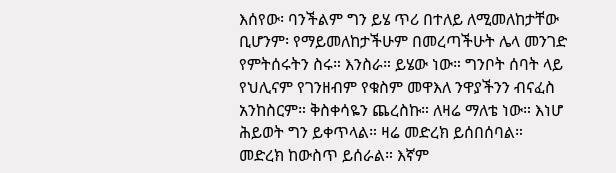እሰየው፡ ባንችልም ግን ይሄ ጥሪ በተለይ ለሚመለከታቸው ቢሆንም፡ የማይመለከታችሁም በመረጣችሁት ሌላ መንገድ የምትሰሩትን ስሩ። እንስራ። ይሄው ነው። ግንቦት ሰባት ላይ የህሊናም የገንዘብም የቁስም መዋእለ ንዋያችንን ብናፈስ አንከስርም። ቅስቀሳዬን ጨረስኩ። ለዛሬ ማለቴ ነው። እነሆ ሕይወት ግን ይቀጥላል። ዛሬ መድረክ ይሰበሰባል።
መድረክ ከውስጥ ይሰራል። እኛም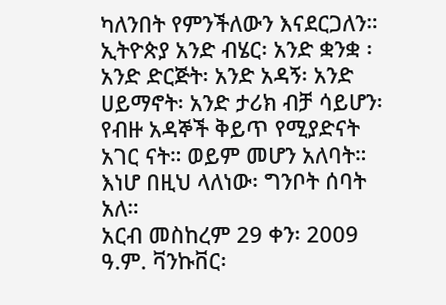ካለንበት የምንችለውን እናደርጋለን። ኢትዮጵያ አንድ ብሄር፡ አንድ ቋንቋ ፡ አንድ ድርጅት፡ አንድ አዳኝ፡ አንድ ሀይማኖት፡ አንድ ታሪክ ብቻ ሳይሆን፡ የብዙ አዳኞች ቅይጥ የሚያድናት አገር ናት። ወይም መሆን አለባት። እነሆ በዚህ ላለነው፡ ግንቦት ሰባት አለ።
አርብ መስከረም 29 ቀን፡ 2009 ዓ.ም. ቫንኩቨር፡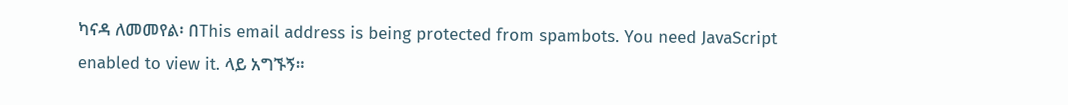ካናዳ ለመመየል፡ በThis email address is being protected from spambots. You need JavaScript enabled to view it. ላይ አግኙኝ።